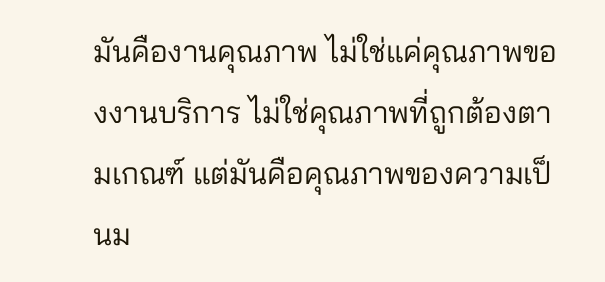มันคืองานคุณภาพ ไม่ใช่แค่คุณภาพของงานบริการ ไม่ใช่คุณภาพที่ถูกต้องตามเกณฑ์ แต่มันคือคุณภาพของความเป็นม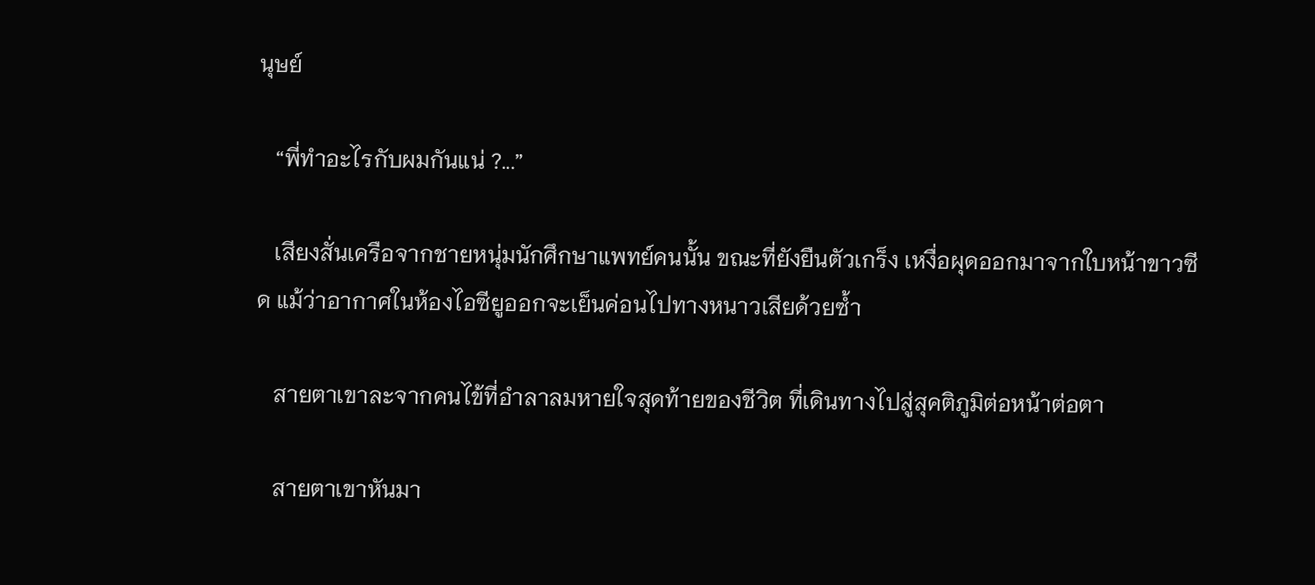นุษย์

   “พี่ทำอะไรกับผมกันแน่ ?...”

   เสียงสั่นเครือจากชายหนุ่มนักศึกษาแพทย์คนนั้น ขณะที่ยังยืนตัวเกร็ง เหงื่อผุดออกมาจากใบหน้าขาวซีด แม้ว่าอากาศในห้องไอซียูออกจะเย็นค่อนไปทางหนาวเสียด้วยซ้ำ

   สายตาเขาละจากคนไข้ที่อำลาลมหายใจสุดท้ายของชีวิต ที่เดินทางไปสู่สุคติภูมิต่อหน้าต่อตา

   สายตาเขาหันมา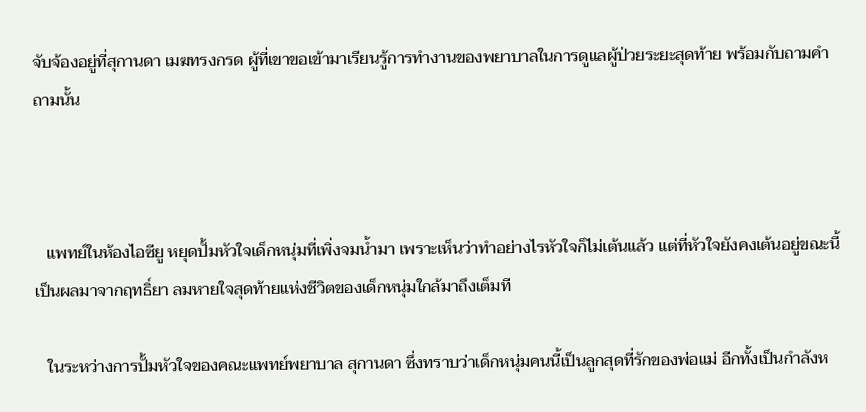จับจ้องอยู่ที่สุกานดา เมฆทรงกรด ผู้ที่เขาขอเข้ามาเรียนรู้การทำงานของพยาบาลในการดูแลผู้ป่วยระยะสุดท้าย พร้อมกับถามคำถามนั้น



   แพทย์ในห้องไอซียู หยุดปั้มหัวใจเด็กหนุ่มที่เพิ่งจมน้ำมา เพราะเห็นว่าทำอย่างไรหัวใจก็ไม่เต้นแล้ว แต่ที่หัวใจยังคงเต้นอยู่ขณะนี้เป็นผลมาจากฤทธิ์ยา ลมหายใจสุดท้ายแห่งชีวิตของเด็กหนุ่มใกล้มาถึงเต็มที

   ในระหว่างการปั้มหัวใจของคณะแพทย์พยาบาล สุกานดา ซึ่งทราบว่าเด็กหนุ่มคนนี้เป็นลูกสุดที่รักของพ่อแม่ อีกทั้งเป็นกำลังห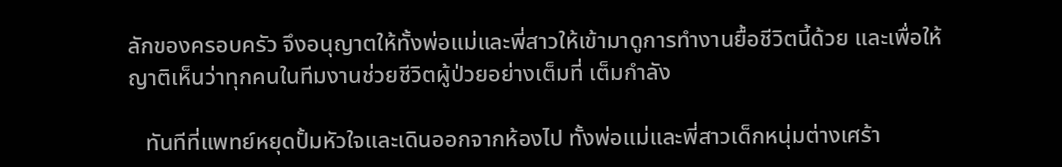ลักของครอบครัว จึงอนุญาตให้ทั้งพ่อแม่และพี่สาวให้เข้ามาดูการทำงานยื้อชีวิตนี้ด้วย และเพื่อให้ญาติเห็นว่าทุกคนในทีมงานช่วยชีวิตผู้ป่วยอย่างเต็มที่ เต็มกำลัง

   ทันทีที่แพทย์หยุดปั้มหัวใจและเดินออกจากห้องไป ทั้งพ่อแม่และพี่สาวเด็กหนุ่มต่างเศร้า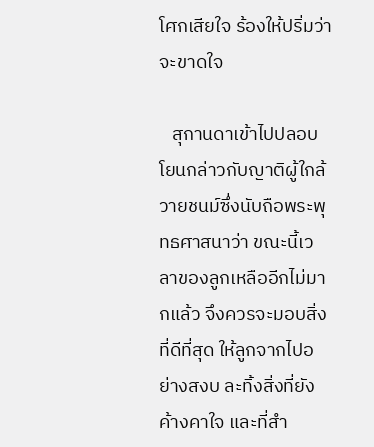โศกเสียใจ ร้องให้ปริ่มว่าจะขาดใจ

   สุกานดาเข้าไปปลอบโยนกล่าวกับญาติผู้ใกล้วายชนม์ซึ่งนับถือพระพุทธศาสนาว่า ขณะนี้เวลาของลูกเหลืออีกไม่มากแล้ว จึงควรจะมอบสิ่งที่ดีที่สุด ให้ลูกจากไปอย่างสงบ ละทิ้งสิ่งที่ยังค้างคาใจ และที่สำ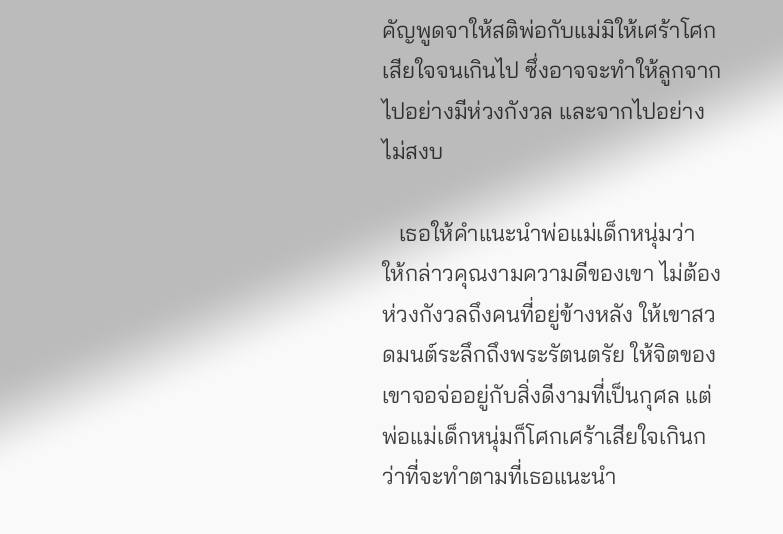คัญพูดจาให้สติพ่อกับแม่มิให้เศร้าโศกเสียใจจนเกินไป ซึ่งอาจจะทำให้ลูกจากไปอย่างมีห่วงกังวล และจากไปอย่างไม่สงบ

   เธอให้คำแนะนำพ่อแม่เด็กหนุ่มว่า ให้กล่าวคุณงามความดีของเขา ไม่ต้องห่วงกังวลถึงคนที่อยู่ข้างหลัง ให้เขาสวดมนต์ระลึกถึงพระรัตนตรัย ให้จิตของเขาจอจ่ออยู่กับสิ่งดีงามที่เป็นกุศล แต่พ่อแม่เด็กหนุ่มก็โศกเศร้าเสียใจเกินกว่าที่จะทำตามที่เธอแนะนำ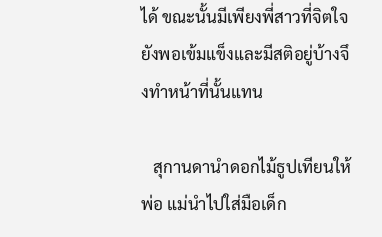ได้ ขณะนั้นมีเพียงพี่สาวที่จิตใจยังพอเข้มแข็งและมีสติอยู่บ้างจึงทำหน้าที่นั้นแทน

   สุกานดานำดอกไม้ธูปเทียนให้พ่อ แม่นำไปใส่มือเด็ก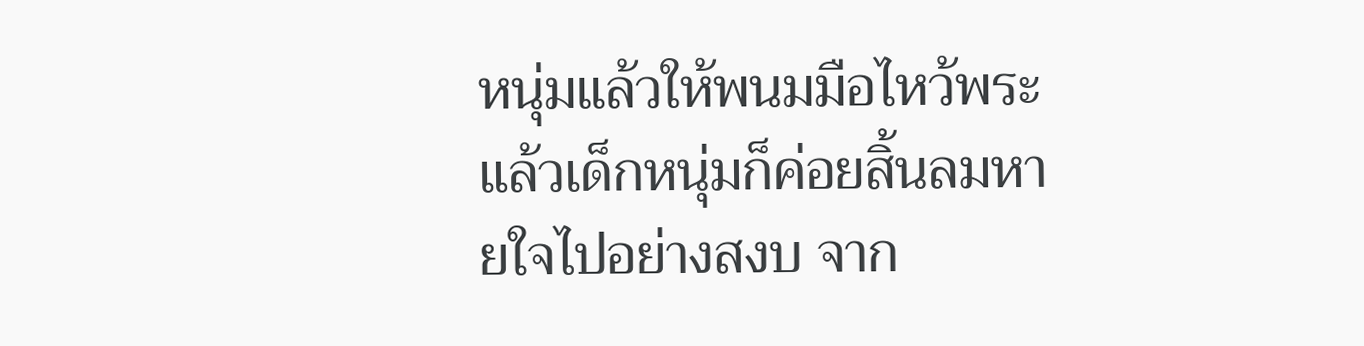หนุ่มแล้วให้พนมมือไหว้พระ แล้วเด็กหนุ่มก็ค่อยสิ้นลมหายใจไปอย่างสงบ จาก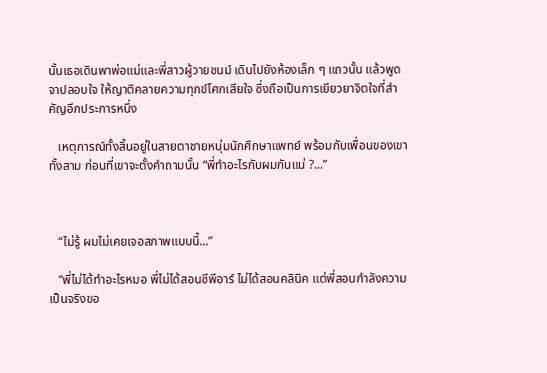นั้นเธอเดินพาพ่อแม่และพี่สาวผู้วายชนม์ เดินไปยังห้องเล็ก ๆ แถวนั้น แล้วพูดจาปลอบใจ ให้ญาติคลายความทุกข์โศกเสียใจ ซึ่งถือเป็นการเยียวยาจิตใจที่สำคัญอีกประการหนึ่ง

   เหตุการณ์ทั้งสิ้นอยู่ในสายตาชายหนุ่มนักศึกษาแพทย์ พร้อมกับเพื่อนของเขาทั้งสาม ก่อนที่เขาจะตั้งคำถามนั้น “พี่ทำอะไรกับผมกันแน่ ?...”



   “ไม่รู้ ผมไม่เคยเจอสภาพแบบนี้...”

   “พี่ไม่ได้ทำอะไรหมอ พี่ไม่ได้สอนซีพีอาร์ ไม่ได้สอนคลินิค แต่พี่สอนกำลังความเป็นจริงขอ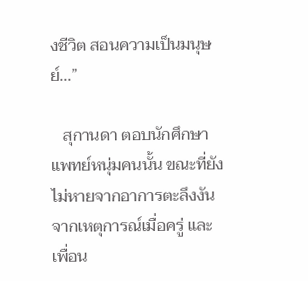งชีวิต สอนความเป็นมนุษย์...”

   สุกานดา ตอบนักศึกษาแพทย์หนุ่มคนนั้น ขณะที่ยังไม่หายจากอาการตะลึงงันจากเหตุการณ์เมื่อครู่ และเพื่อน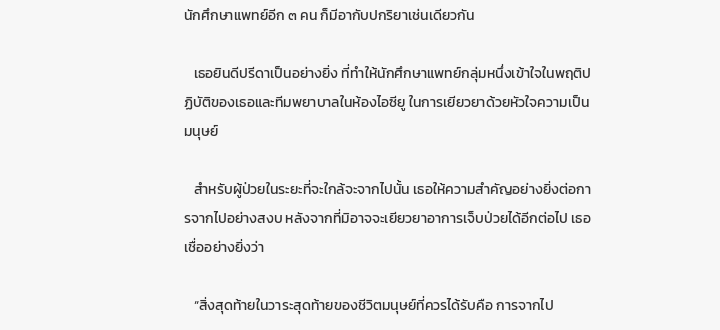นักศึกษาแพทย์อีก ๓ คน ก็มีอากับปกริยาเช่นเดียวกัน

   เธอยินดีปรีดาเป็นอย่างยิ่ง ที่ทำให้นักศึกษาแพทย์กลุ่มหนึ่งเข้าใจในพฤติปฏิบัติของเธอและทีมพยาบาลในห้องไอซียู ในการเยียวยาด้วยหัวใจความเป็นมนุษย์

   สำหรับผู้ป่วยในระยะที่จะใกล้จะจากไปนั้น เธอให้ความสำคัญอย่างยิ่งต่อการจากไปอย่างสงบ หลังจากที่มิอาจจะเยียวยาอาการเจ็บป่วยได้อีกต่อไป เธอเชื่ออย่างยิ่งว่า

   “สิ่งสุดท้ายในวาระสุดท้ายของชีวิตมนุษย์ที่ควรได้รับคือ การจากไป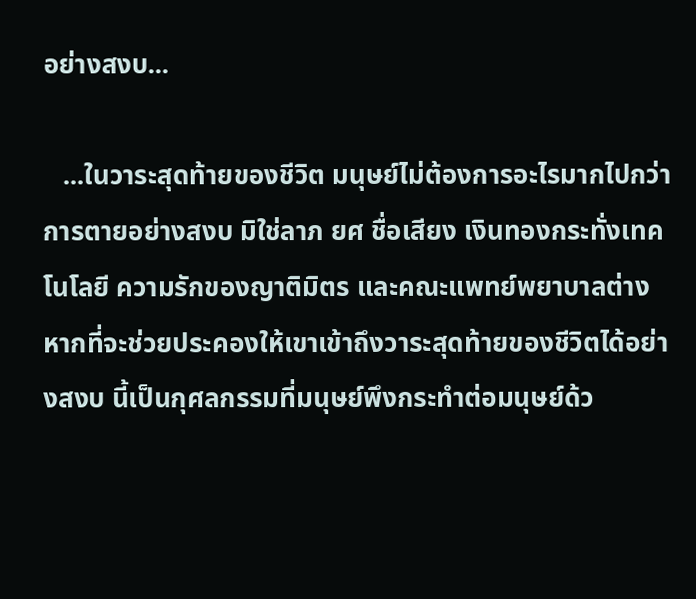อย่างสงบ...

   ...ในวาระสุดท้ายของชีวิต มนุษย์ไม่ต้องการอะไรมากไปกว่าการตายอย่างสงบ มิใช่ลาภ ยศ ชื่อเสียง เงินทองกระทั่งเทคโนโลยี ความรักของญาติมิตร และคณะแพทย์พยาบาลต่างหากที่จะช่วยประคองให้เขาเข้าถึงวาระสุดท้ายของชีวิตได้อย่างสงบ นี้เป็นกุศลกรรมที่มนุษย์พึงกระทำต่อมนุษย์ด้ว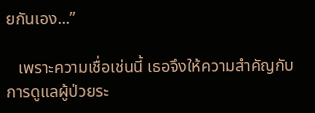ยกันเอง...”

   เพราะความเชื่อเช่นนี้ เธอจึงให้ความสำคัญกับการดูแลผู้ป่วยระ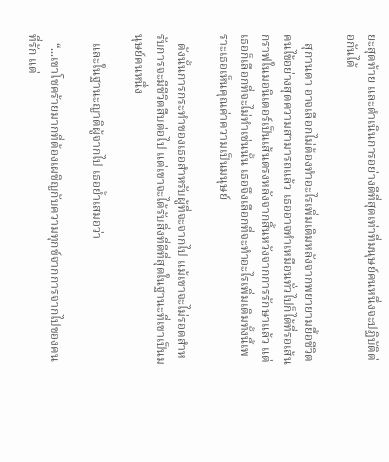ยะสุดท้าย และดำเนินการอย่างดีที่สุดเท่าที่มนุษย์คนหนึ่งจะปฏิบัติต่อกันได้

   สุกานดา อาจเลือกไม่ต้องทำอะไรเพิ่มเติมหลังจากพยายามยื้อชีวิตคนไข้อย่างสุดความสามารถแล้ว เธออาจทำเหมือนทั่วไปก็ได้ที่รอเส้นกราฟในมอนิเตอร์เป็นเส้นตรงหลังจากสิ้นหวังจากการรักษาแล้ว แต่เธอก็เลือกที่จะไม่ทำเช่นนั้น เธอจึงเลือกที่จะทำอะไรเพิ่มเติมทั้งนี้เพราะเธอเห็นคุณค่าความเป็นมนุษย์

   ดังนั้นการกระทำของเธอสำหรับผู้ที่จะจากไป แม้เขาจะไม่รอดสำหรับการจะมีชีวิตสืบต่อไป แต่เขาจะได้รับสิ่งที่ดีที่สุดในฐานะที่เขาเป็นมนุษย์คนหนึ่ง

   และในฐานะญาติผู้จากไป เธอย้ำเสมอว่า

   “...เขาโชคร้ายมากที่ต้องเผชิญกับความทุกข์จากการจากไปของคนที่รัก แต่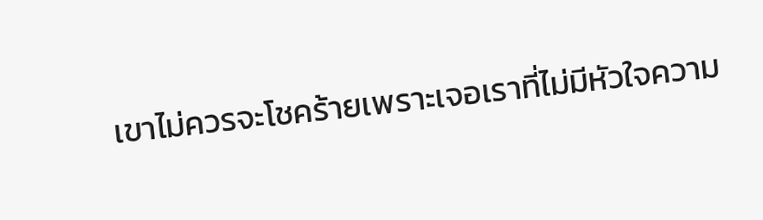เขาไม่ควรจะโชคร้ายเพราะเจอเราที่ไม่มีหัวใจความ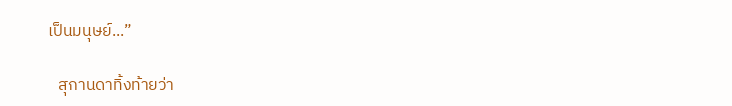เป็นมนุษย์...”

   สุกานดาทิ้งท้ายว่า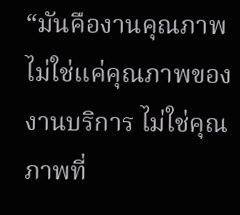“มันคืองานคุณภาพ ไม่ใช่แค่คุณภาพของงานบริการ ไม่ใช่คุณภาพที่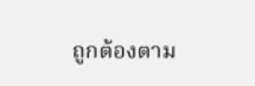ถูกต้องตาม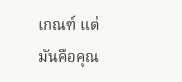เกณฑ์ แต่มันคือคุณ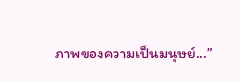ภาพของความเป็นมนุษย์...”